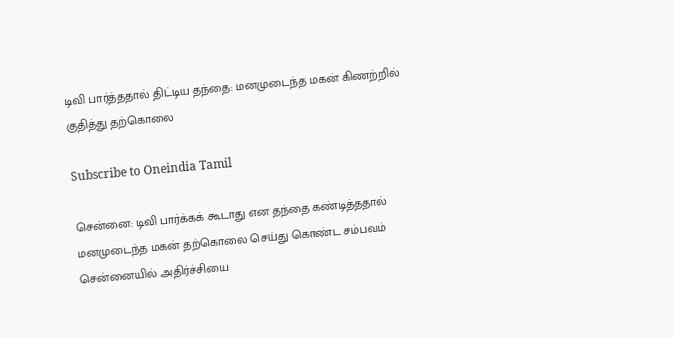டிவி பார்த்ததால் திட்டிய தந்தை: மனமுடைந்த மகன் கிணற்றில் குதித்து தற்கொலை

Subscribe to Oneindia Tamil

சென்னை: டிவி பார்க்கக் கூடாது என தந்தை கண்டித்ததால் மனமுடைந்த மகன் தற்கொலை செய்து கொண்ட சம்பவம் சென்னையில் அதிர்ச்சியை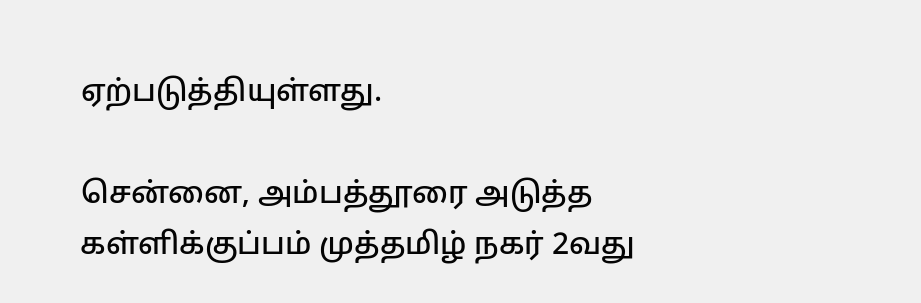ஏற்படுத்தியுள்ளது.

சென்னை, அம்பத்தூரை அடுத்த கள்ளிக்குப்பம் முத்தமிழ் நகர் 2வது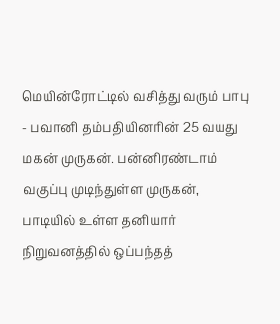மெயின்ரோட்டில் வசித்து வரும் பாபு - பவானி தம்பதியினரின் 25 வயது மகன் முருகன். பன்னிரண்டாம் வகுப்பு முடிந்துள்ள முருகன், பாடியில் உள்ள தனியார் நிறுவனத்தில் ஒப்பந்தத்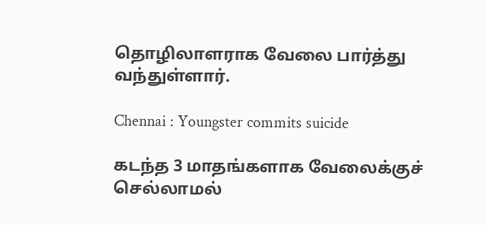தொழிலாளராக வேலை பார்த்து வந்துள்ளார்.

Chennai : Youngster commits suicide

கடந்த 3 மாதங்களாக வேலைக்குச் செல்லாமல்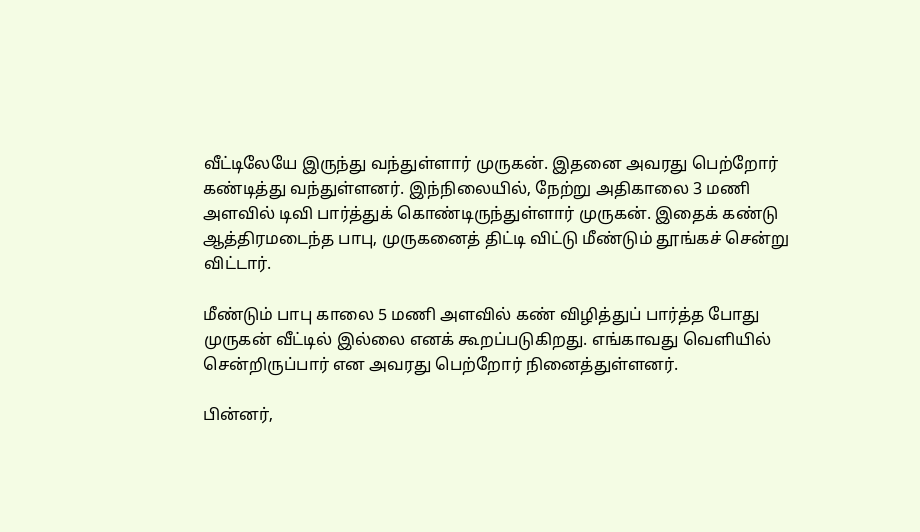வீட்டிலேயே இருந்து வந்துள்ளார் முருகன். இதனை அவரது பெற்றோர் கண்டித்து வந்துள்ளனர். இந்நிலையில், நேற்று அதிகாலை 3 மணி அளவில் டிவி பார்த்துக் கொண்டிருந்துள்ளார் முருகன். இதைக் கண்டு ஆத்திரமடைந்த பாபு, முருகனைத் திட்டி விட்டு மீண்டும் தூங்கச் சென்று விட்டார்.

மீண்டும் பாபு காலை 5 மணி அளவில் கண் விழித்துப் பார்த்த போது முருகன் வீட்டில் இல்லை எனக் கூறப்படுகிறது. எங்காவது வெளியில் சென்றிருப்பார் என அவரது பெற்றோர் நினைத்துள்ளனர்.

பின்னர்,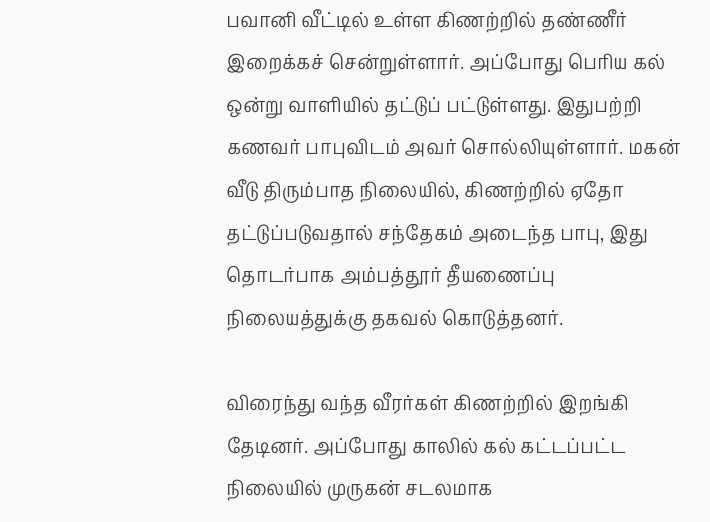பவானி வீட்டில் உள்ள கிணற்றில் தண்ணீர் இறைக்கச் சென்றுள்ளார். அப்போது பெரிய கல் ஒன்று வாளியில் தட்டுப் பட்டுள்ளது. இதுபற்றி கணவர் பாபுவிடம் அவர் சொல்லியுள்ளார். மகன் வீடு திரும்பாத நிலையில், கிணற்றில் ஏதோ தட்டுப்படுவதால் சந்தேகம் அடைந்த பாபு, இது தொடர்பாக அம்பத்தூர் தீயணைப்பு நிலையத்துக்கு தகவல் கொடுத்தனர்.

விரைந்து வந்த வீரர்கள் கிணற்றில் இறங்கி தேடினர். அப்போது காலில் கல் கட்டப்பட்ட நிலையில் முருகன் சடலமாக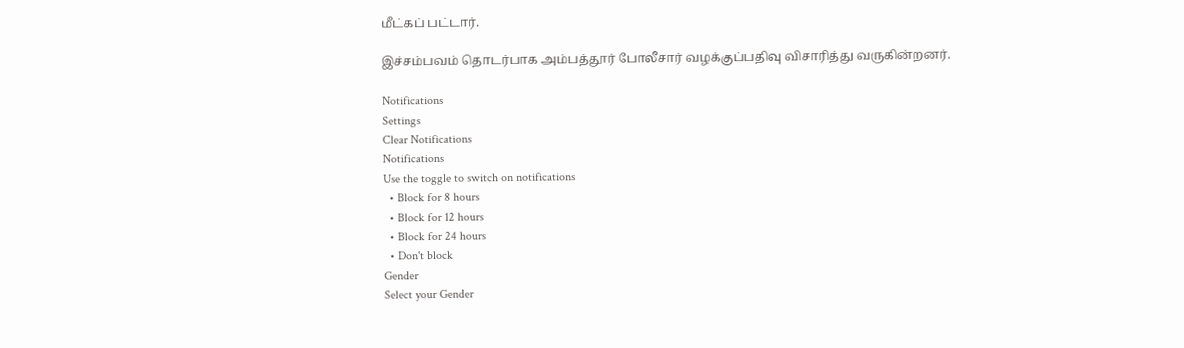மீட்கப் பட்டார்.

இச்சம்பவம் தொடர்பாக அம்பத்தூர் போலீசார் வழக்குப்பதிவு விசாரித்து வருகின்றனர்.

Notifications
Settings
Clear Notifications
Notifications
Use the toggle to switch on notifications
  • Block for 8 hours
  • Block for 12 hours
  • Block for 24 hours
  • Don't block
Gender
Select your Gender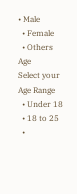• Male
  • Female
  • Others
Age
Select your Age Range
  • Under 18
  • 18 to 25
  •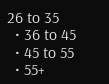26 to 35
  • 36 to 45
  • 45 to 55
  • 55+